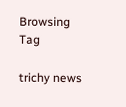Browsing Tag

trichy news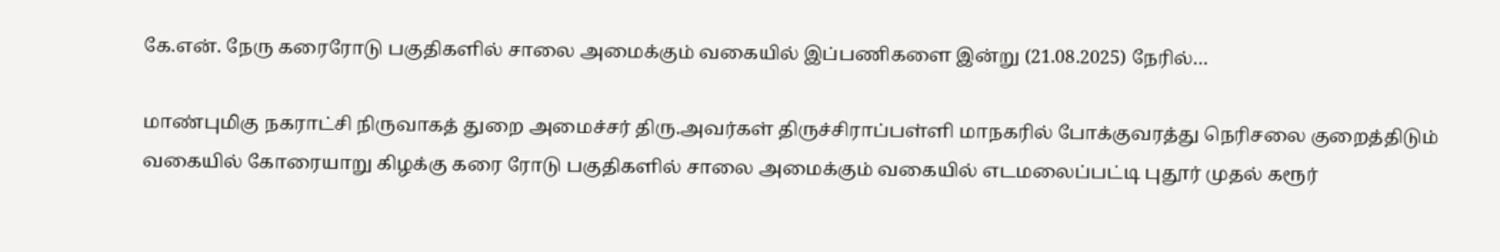கே.என். நேரு கரைரோடு பகுதிகளில் சாலை அமைக்கும் வகையில் இப்பணிகளை இன்று (21.08.2025) நேரில்…

மாண்புமிகு நகராட்சி நிருவாகத் துறை அமைச்சர் திரு.அவர்கள் திருச்சிராப்பள்ளி மாநகரில் போக்குவரத்து நெரிசலை குறைத்திடும் வகையில் கோரையாறு கிழக்கு கரை ரோடு பகுதிகளில் சாலை அமைக்கும் வகையில் எடமலைப்பட்டி புதூர் முதல் கரூர்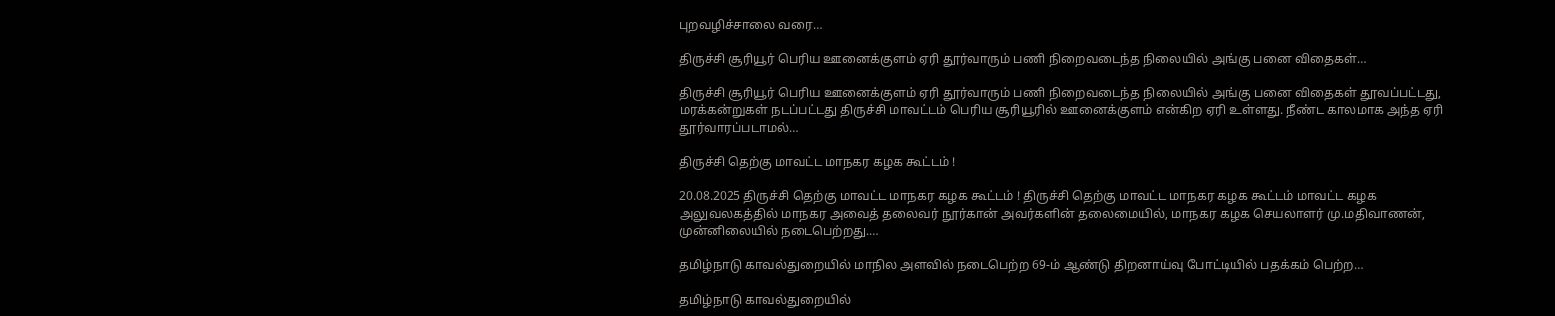புறவழிச்சாலை வரை…

திருச்சி சூரியூர் பெரிய ஊனைக்குளம் ஏரி தூர்வாரும் பணி நிறைவடைந்த நிலையில் அங்கு பனை விதைகள்…

திருச்சி சூரியூர் பெரிய ஊனைக்குளம் ஏரி தூர்வாரும் பணி நிறைவடைந்த நிலையில் அங்கு பனை விதைகள் தூவப்பட்டது, மரக்கன்றுகள் நடப்பட்டது திருச்சி மாவட்டம் பெரிய சூரியூரில் ஊனைக்குளம் என்கிற ஏரி உள்ளது. நீண்ட காலமாக அந்த ஏரி தூர்வாரப்படாமல்…

திருச்சி தெற்கு மாவட்ட மாநகர கழக கூட்டம் !

20.08.2025 திருச்சி தெற்கு மாவட்ட மாநகர கழக கூட்டம் ! திருச்சி தெற்கு மாவட்ட மாநகர கழக கூட்டம் மாவட்ட கழக அலுவலகத்தில் மாநகர அவைத் தலைவர் நூர்கான் அவர்களின் தலைமையில், மாநகர கழக செயலாளர் மு.மதிவாணன், முன்னிலையில் நடைபெற்றது.…

தமிழ்நாடு காவல்துறையில் மாநில அளவில் நடைபெற்ற 69-ம் ஆண்டு திறனாய்வு போட்டியில் பதக்கம் பெற்ற…

தமிழ்நாடு காவல்துறையில்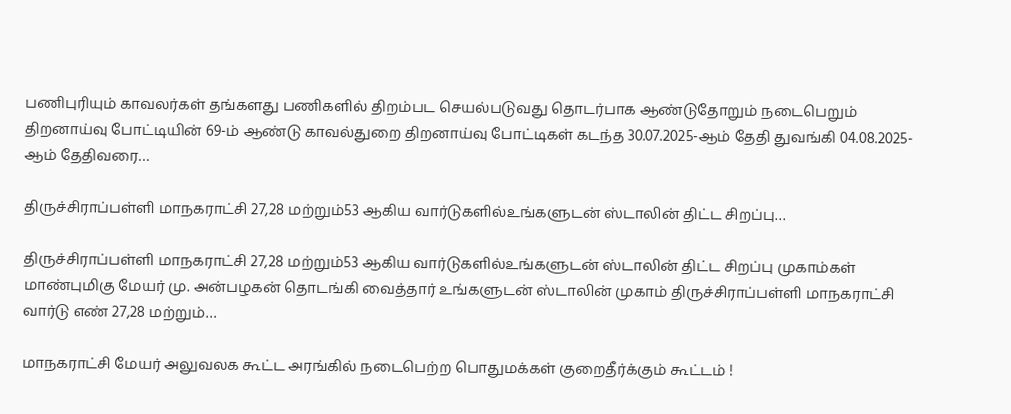பணிபுரியும் காவலர்கள் தங்களது பணிகளில் திறம்பட செயல்படுவது தொடர்பாக ஆண்டுதோறும் நடைபெறும் திறனாய்வு போட்டியின் 69-ம் ஆண்டு காவல்துறை திறனாய்வு போட்டிகள் கடந்த 30.07.2025-ஆம் தேதி துவங்கி 04.08.2025-ஆம் தேதிவரை…

திருச்சிராப்பள்ளி மாநகராட்சி 27,28 மற்றும்53 ஆகிய வார்டுகளில்உங்களுடன் ஸ்டாலின் திட்ட சிறப்பு…

திருச்சிராப்பள்ளி மாநகராட்சி 27,28 மற்றும்53 ஆகிய வார்டுகளில்உங்களுடன் ஸ்டாலின் திட்ட சிறப்பு முகாம்கள் மாண்புமிகு மேயர் மு. அன்பழகன் தொடங்கி வைத்தார் உங்களுடன் ஸ்டாலின் முகாம் திருச்சிராப்பள்ளி மாநகராட்சி வார்டு எண் 27,28 மற்றும்…

மாநகராட்சி மேயர் அலுவலக கூட்ட அரங்கில் நடைபெற்ற பொதுமக்கள் குறைதீர்க்கும் கூட்டம் !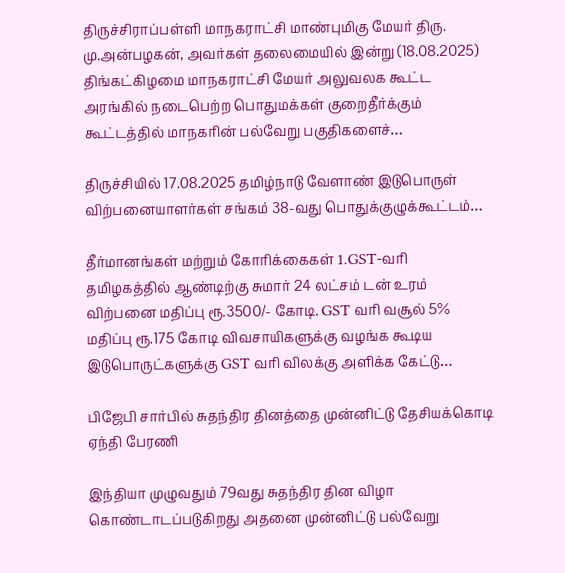திருச்சிராப்பள்ளி மாநகராட்சி மாண்புமிகு மேயர் திரு. மு.அன்பழகன், அவர்கள் தலைமையில் இன்று (18.08.2025) திங்கட்கிழமை மாநகராட்சி மேயர் அலுவலக கூட்ட அரங்கில் நடைபெற்ற பொதுமக்கள் குறைதீர்க்கும் கூட்டத்தில் மாநகரின் பல்வேறு பகுதிகளைச்…

திருச்சியில் 17.08.2025 தமிழ்நாடு வேளாண் இடுபொருள் விற்பனையாளர்கள் சங்கம் 38-வது பொதுக்குழுக்கூட்டம்…

தீர்மானங்கள் மற்றும் கோரிக்கைகள் 1.GST-வரி தமிழகத்தில் ஆண்டிற்கு சுமார் 24 லட்சம் டன் உரம் விற்பனை மதிப்பு ரூ.3500/- கோடி. GST வரி வசூல் 5% மதிப்பு ரூ.175 கோடி விவசாயிகளுக்கு வழங்க கூடிய இடுபொருட்களுக்கு GST வரி விலக்கு அளிக்க கேட்டு…

பிஜேபி சார்பில் சுதந்திர தினத்தை முன்னிட்டு தேசியக்கொடி ஏந்தி பேரணி

இந்தியா முழுவதும் 79வது சுதந்திர தின விழா கொண்டாடப்படுகிறது அதனை முன்னிட்டு பல்வேறு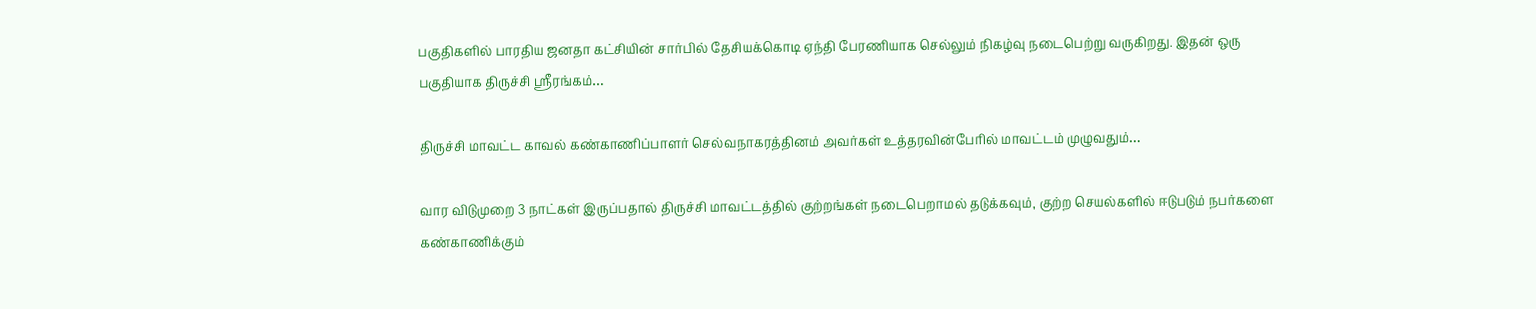பகுதிகளில் பாரதிய ஜனதா கட்சியின் சார்பில் தேசியக்கொடி ஏந்தி பேரணியாக செல்லும் நிகழ்வு நடைபெற்று வருகிறது. இதன் ஒரு பகுதியாக திருச்சி ஶ்ரீரங்கம்…

திருச்சி மாவட்ட காவல் கண்காணிப்பாளர் செல்வநாகரத்தினம் அவர்கள் உத்தரவின்பேரில் மாவட்டம் முழுவதும்…

வார விடுமுறை 3 நாட்கள் இருப்பதால் திருச்சி மாவட்டத்தில் குற்றங்கள் நடைபெறாமல் தடுக்கவும், குற்ற செயல்களில் ஈடுபடும் நபர்களை கண்காணிக்கும்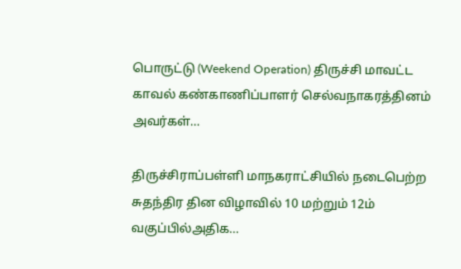பொருட்டு (Weekend Operation) திருச்சி மாவட்ட காவல் கண்காணிப்பாளர் செல்வநாகரத்தினம் அவர்கள்…

திருச்சிராப்பள்ளி மாநகராட்சியில் நடைபெற்ற சுதந்திர தின விழாவில் 10 மற்றும் 12ம் வகுப்பில்அதிக…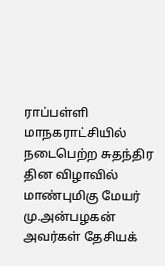ராப்பள்ளி மாநகராட்சியில் நடைபெற்ற சுதந்திர தின விழாவில் மாண்புமிகு மேயர் மு.அன்பழகன் அவர்கள் தேசியக்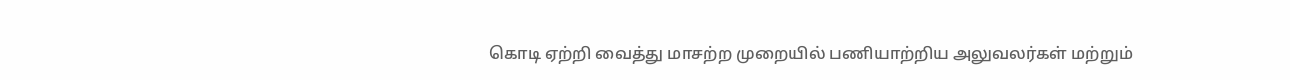கொடி ஏற்றி வைத்து மாசற்ற முறையில் பணியாற்றிய அலுவலர்கள் மற்றும்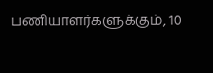பணியாளர்களுக்கும், 10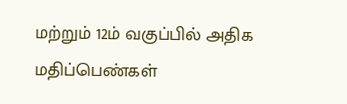மற்றும் 12ம் வகுப்பில் அதிக மதிப்பெண்கள்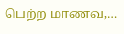பெற்ற மாணவ,…